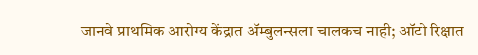जानवे प्राथमिक आरोग्य केंद्रात ॲम्बुलन्सला चालकच नाही; ऑटो रिक्षात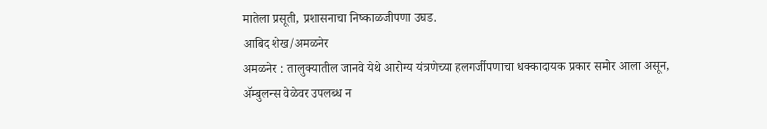मातेला प्रसूती, प्रशासनाचा निष्काळजीपणा उघड.
आबिद शेख/अमळनेर
अमळनेर : तालुक्यातील जानवे येथे आरोग्य यंत्रणेच्या हलगर्जीपणाचा धक्कादायक प्रकार समोर आला असून, ॲम्बुलन्स वेळेवर उपलब्ध न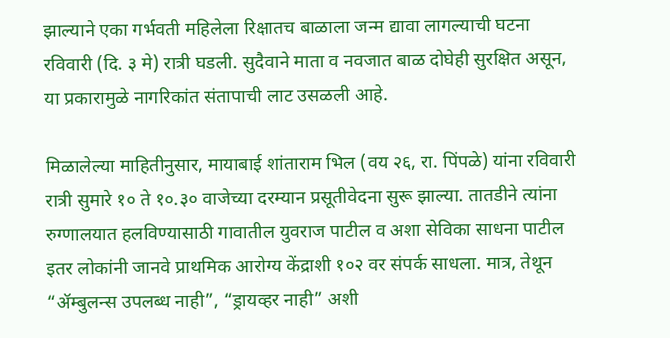झाल्याने एका गर्भवती महिलेला रिक्षातच बाळाला जन्म द्यावा लागल्याची घटना रविवारी (दि. ३ मे) रात्री घडली. सुदैवाने माता व नवजात बाळ दोघेही सुरक्षित असून, या प्रकारामुळे नागरिकांत संतापाची लाट उसळली आहे.

मिळालेल्या माहितीनुसार, मायाबाई शांताराम भिल (वय २६, रा. पिंपळे) यांना रविवारी रात्री सुमारे १० ते १०.३० वाजेच्या दरम्यान प्रसूतीवेदना सुरू झाल्या. तातडीने त्यांना रुग्णालयात हलविण्यासाठी गावातील युवराज पाटील व अशा सेविका साधना पाटील इतर लोकांनी जानवे प्राथमिक आरोग्य केंद्राशी १०२ वर संपर्क साधला. मात्र, तेथून “ॲम्बुलन्स उपलब्ध नाही”, “ड्रायव्हर नाही” अशी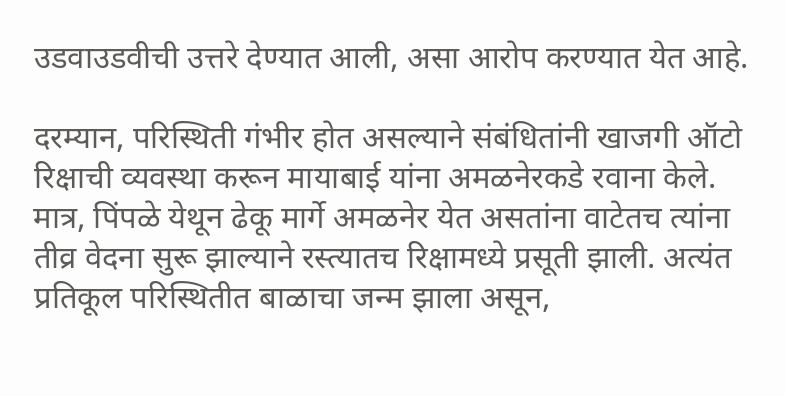उडवाउडवीची उत्तरे देण्यात आली, असा आरोप करण्यात येत आहे.

दरम्यान, परिस्थिती गंभीर होत असल्याने संबंधितांनी खाजगी ऑटो रिक्षाची व्यवस्था करून मायाबाई यांना अमळनेरकडे रवाना केले. मात्र, पिंपळे येथून ढेकू मार्गे अमळनेर येत असतांना वाटेतच त्यांना तीव्र वेदना सुरू झाल्याने रस्त्यातच रिक्षामध्ये प्रसूती झाली. अत्यंत प्रतिकूल परिस्थितीत बाळाचा जन्म झाला असून,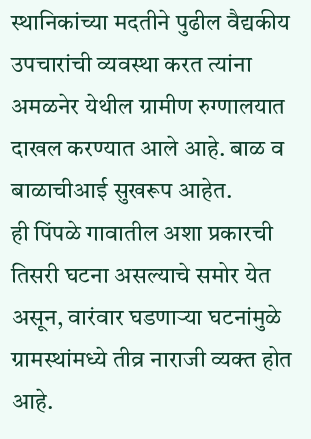स्थानिकांच्या मदतीने पुढील वैद्यकीय उपचारांची व्यवस्था करत त्यांना अमळनेर येथील ग्रामीण रुग्णालयात दाखल करण्यात आले आहे. बाळ व बाळाचीआई सुखरूप आहेत.
ही पिंपळे गावातील अशा प्रकारची तिसरी घटना असल्याचे समोर येत असून, वारंवार घडणाऱ्या घटनांमुळे ग्रामस्थांमध्ये तीव्र नाराजी व्यक्त होत आहे.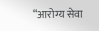“आरोग्य सेवा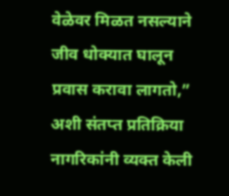वेळेवर मिळत नसल्याने जीव धोक्यात घालून प्रवास करावा लागतो,” अशी संतप्त प्रतिक्रिया नागरिकांनी व्यक्त केली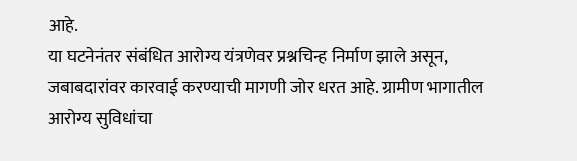आहे.
या घटनेनंतर संबंधित आरोग्य यंत्रणेवर प्रश्नचिन्ह निर्माण झाले असून, जबाबदारांवर कारवाई करण्याची मागणी जोर धरत आहे. ग्रामीण भागातील आरोग्य सुविधांचा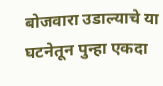बोजवारा उडाल्याचे या घटनेतून पुन्हा एकदा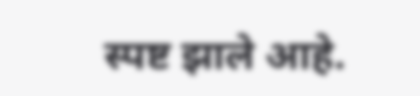स्पष्ट झाले आहे.